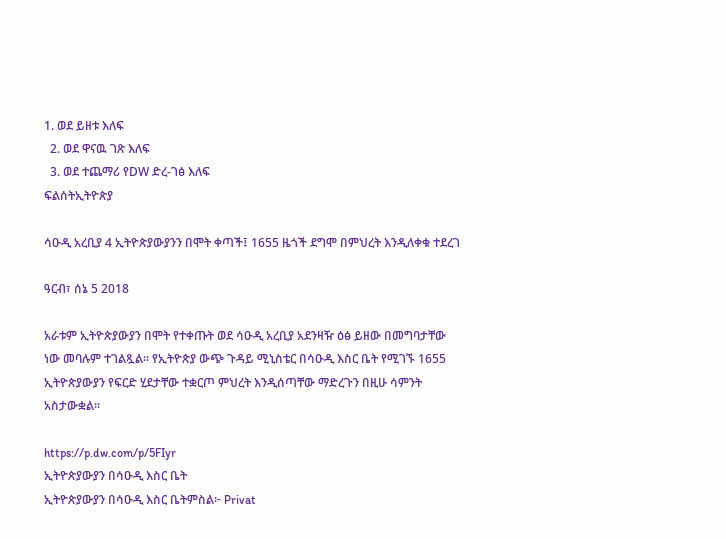1. ወደ ይዘቱ እለፍ
  2. ወደ ዋናዉ ገጽ እለፍ
  3. ወደ ተጨማሪ የDW ድረ-ገፅ እለፍ
ፍልሰትኢትዮጵያ

ሳዑዲ አረቢያ 4 ኢትዮጵያውያንን በሞት ቀጣች፤ 1655 ዜጎች ደግሞ በምህረት እንዲለቀቁ ተደረገ

ዓርብ፣ ሰኔ 5 2018

አራቱም ኢትዮጵያውያን በሞት የተቀጡት ወደ ሳዑዲ አረቢያ አደንዛዥ ዕፅ ይዘው በመግባታቸው ነው መባሉም ተገልጿል። የኢትዮጵያ ውጭ ጉዳይ ሚኒስቴር በሳዑዲ እስር ቤት የሚገኙ 1655 ኢትዮጵያውያን የፍርድ ሂደታቸው ተቋርጦ ምህረት እንዲሰጣቸው ማድረጉን በዚሁ ሳምንት አስታውቋል።

https://p.dw.com/p/5FIyr
ኢትዮጵያውያን በሳዑዲ እስር ቤት
ኢትዮጵያውያን በሳዑዲ እስር ቤትምስል፦ Privat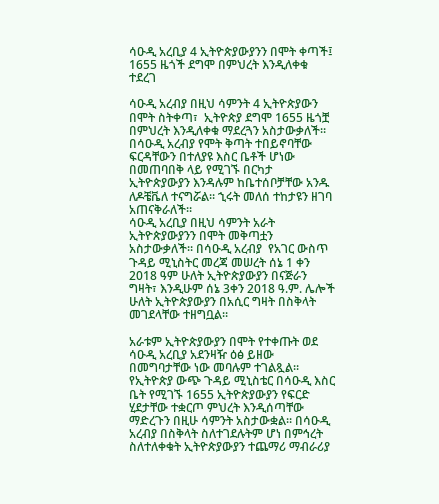ሳዑዲ አረቢያ 4 ኢትዮጵያውያንን በሞት ቀጣች፤ 1655 ዜጎች ደግሞ በምህረት እንዲለቀቁ ተደረገ

ሳዑዲ አረብያ በዚህ ሳምንት 4 ኢትዮጵያውን በሞት ስትቀጣ፣  ኢትዮጵያ ደግሞ 1655 ዜጎቿ  በምህረት እንዲለቀቁ ማደረጓን አስታውቃለች። በሳዑዲ አረብያ የሞት ቅጣት ተበይኖባቸው ፍርዳቸውን በተለያዩ እስር ቤቶች ሆነው በመጠባበቅ ላይ የሚገኙ በርካታ ኢትዮጵያውያን እንዳሉም ከቤተሰቦቻቸው አንዱ ለዶቼቬለ ተናግሯል። ኂሩት መለሰ ተከታዩን ዘገባ አጠናቅራለች።
ሳዑዲ አረቢያ በዚህ ሳምንት አራት ኢትዮጵያውያንን በሞት መቅጣቷን አስታውቃለች። በሳዑዲ አረብያ  የአገር ውስጥ ጉዳይ ሚኒስትር መረጃ መሠረት ሰኔ 1 ቀን 2018 ዓም ሁለት ኢትዮጵያውያን በናጅራን ግዛት፣ እንዲሁም ሰኔ 3ቀን 2018 ዓ.ም. ሌሎች ሁለት ኢትዮጵያውያን በአሲር ግዛት በስቅላት መገደላቸው ተዘግቧል።

አራቱም ኢትዮጵያውያን በሞት የተቀጡት ወደ ሳዑዲ አረቢያ አደንዛዥ ዕፅ ይዘው በመግባታቸው ነው መባሉም ተገልጿል። የኢትዮጵያ ውጭ ጉዳይ ሚኒስቴር በሳዑዲ እስር ቤት የሚገኙ 1655 ኢትዮጵያውያን የፍርድ ሂደታቸው ተቋርጦ ምህረት እንዲሰጣቸው ማድረጉን በዚሁ ሳምንት አስታውቋል። በሳዑዲ አረብያ በስቅላት ስለተገደሉትም ሆነ በምኅረት ስለተለቀቁት ኢትዮጵያውያን ተጨማሪ ማብራሪያ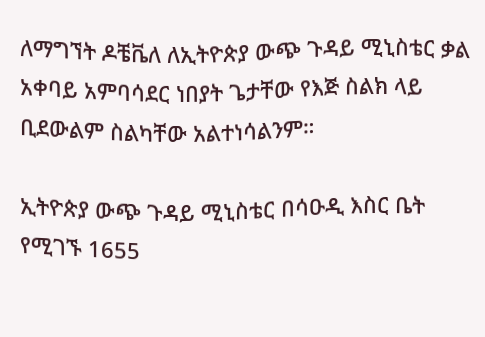ለማግኘት ዶቼቬለ ለኢትዮጵያ ውጭ ጉዳይ ሚኒስቴር ቃል አቀባይ አምባሳደር ነበያት ጌታቸው የእጅ ስልክ ላይ ቢደውልም ስልካቸው አልተነሳልንም።

ኢትዮጵያ ውጭ ጉዳይ ሚኒስቴር በሳዑዲ እስር ቤት የሚገኙ 1655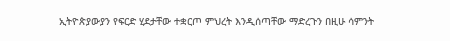ኢትዮጵያውያን የፍርድ ሂደታቸው ተቋርጦ ምህረት እንዲሰጣቸው ማድረጉን በዚሁ ሳምንት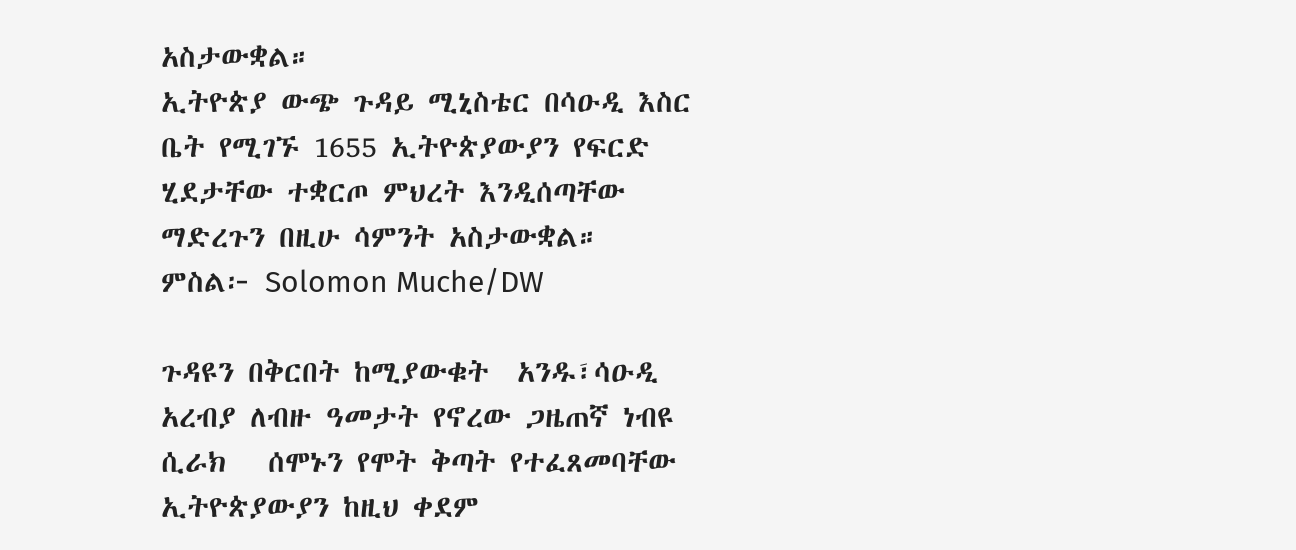አስታውቋል።
ኢትዮጵያ ውጭ ጉዳይ ሚኒስቴር በሳዑዲ እስር ቤት የሚገኙ 1655 ኢትዮጵያውያን የፍርድ ሂደታቸው ተቋርጦ ምህረት እንዲሰጣቸው ማድረጉን በዚሁ ሳምንት አስታውቋል። ምስል፦ Solomon Muche/DW

ጉዳዩን በቅርበት ከሚያውቁት  አንዱ፣ሳዑዲ አረብያ ለብዙ ዓመታት የኖረው ጋዜጠኛ ነብዩ ሲራክ   ሰሞኑን የሞት ቅጣት የተፈጸመባቸው ኢትዮጵያውያን ከዚህ ቀደም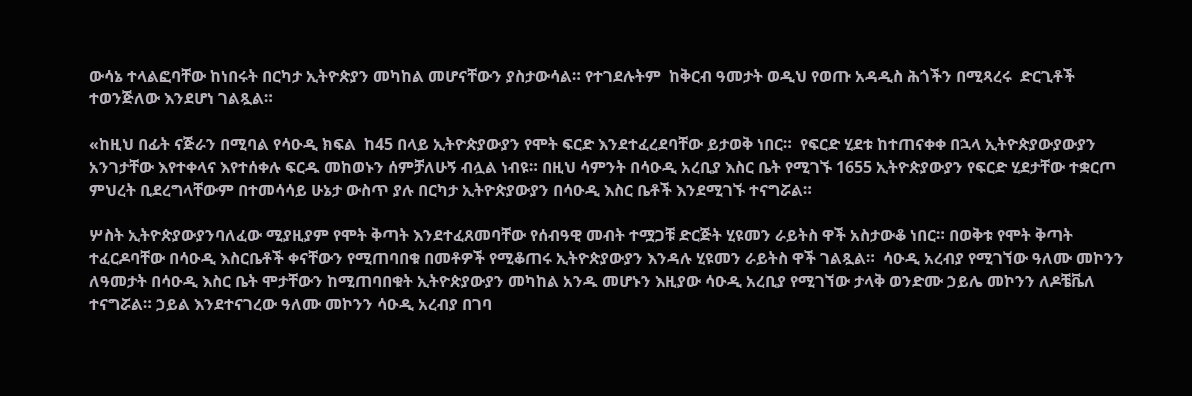ውሳኔ ተላልፎባቸው ከነበሩት በርካታ ኢትዮጵያን መካከል መሆናቸውን ያስታውሳል። የተገደሉትም  ከቅርብ ዓመታት ወዲህ የወጡ አዳዲስ ሕጎችን በሚጻረሩ  ድርጊቶች ተወንጅለው እንደሆነ ገልጿል።

«ከዚህ በፊት ናጅራን በሚባል የሳዑዲ ክፍል  ከ45 በላይ ኢትዮጵያውያን የሞት ፍርድ እንደተፈረደባቸው ይታወቅ ነበር።  የፍርድ ሂደቱ ከተጠናቀቀ በኋላ ኢትዮጵያውያውያን አንገታቸው እየተቀላና እየተሰቀሉ ፍርዱ መከወኑን ሰምቻለሁኝ ብሏል ነብዩ። በዚህ ሳምንት በሳዑዲ አረቢያ እስር ቤት የሚገኙ 1655 ኢትዮጵያውያን የፍርድ ሂደታቸው ተቋርጦ ምህረት ቢደረግላቸውም በተመሳሳይ ሁኔታ ውስጥ ያሉ በርካታ ኢትዮጵያውያን በሳዑዲ እስር ቤቶች እንደሚገኙ ተናግሯል።

ሦስት ኢትዮጵያውያንባለፈው ሚያዚያም የሞት ቅጣት እንደተፈጸመባቸው የሰብዓዊ መብት ተሟጋቹ ድርጅት ሂዩመን ራይትስ ዋች አስታውቆ ነበር። በወቅቱ የሞት ቅጣት ተፈርዶባቸው በሳዑዲ እስርቤቶች ቀናቸውን የሚጠባበቁ በመቶዎች የሚቆጠሩ ኢትዮጵያውያን እንዳሉ ሂዩመን ራይትስ ዋች ገልጿል።  ሳዑዲ አረብያ የሚገኘው ዓለሙ መኮንን ለዓመታት በሳዑዲ እስር ቤት ሞታቸውን ከሚጠባበቁት ኢትዮጵያውያን መካከል አንዱ መሆኑን እዚያው ሳዑዲ አረቢያ የሚገኘው ታላቅ ወንድሙ ኃይሌ መኮንን ለዶቼቬለ ተናግሯል። ኃይል እንደተናገረው ዓለሙ መኮንን ሳዑዲ አረብያ በገባ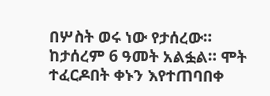በሦስት ወሩ ነው የታሰረው። ከታሰረም 6 ዓመት አልፏል። ሞት ተፈርዶበት ቀኑን እየተጠባበቀ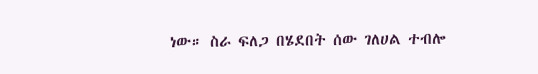ነው። ስራ ፍለጋ በሄደበት ሰው ገለሀል ተብሎ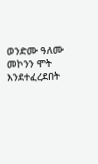ወንድሙ ዓለሙ መኮንን ሞት እንደተፈረደበት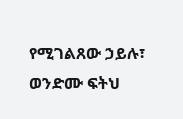የሚገልጸው ኃይሉ፣ ወንድሙ ፍትህ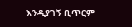እንዲያገኝ ቢጥርም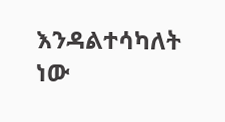እንዳልተሳካለት ነው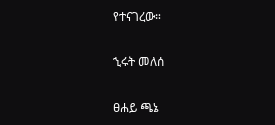የተናገረው።

ኂሩት መለሰ

ፀሐይ ጫኔ